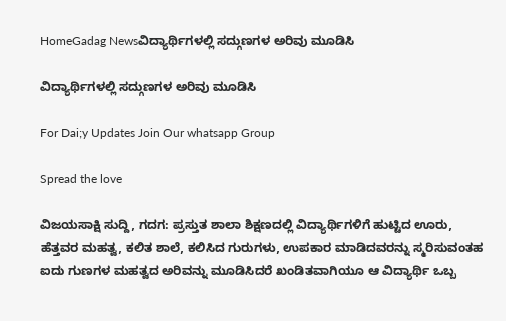HomeGadag Newsವಿದ್ಯಾರ್ಥಿಗಳಲ್ಲಿ ಸದ್ಗುಣಗಳ ಅರಿವು ಮೂಡಿಸಿ

ವಿದ್ಯಾರ್ಥಿಗಳಲ್ಲಿ ಸದ್ಗುಣಗಳ ಅರಿವು ಮೂಡಿಸಿ

For Dai;y Updates Join Our whatsapp Group

Spread the love

ವಿಜಯಸಾಕ್ಷಿ ಸುದ್ದಿ, ಗದಗ: ಪ್ರಸ್ತುತ ಶಾಲಾ ಶಿಕ್ಷಣದಲ್ಲಿ ವಿದ್ಯಾರ್ಥಿಗಳಿಗೆ ಹುಟ್ಟಿದ ಊರು, ಹೆತ್ತವರ ಮಹತ್ವ, ಕಲಿತ ಶಾಲೆ, ಕಲಿಸಿದ ಗುರುಗಳು, ಉಪಕಾರ ಮಾಡಿದವರನ್ನು ಸ್ಮರಿಸುವಂತಹ ಐದು ಗುಣಗಳ ಮಹತ್ವದ ಅರಿವನ್ನು ಮೂಡಿಸಿದರೆ ಖಂಡಿತವಾಗಿಯೂ ಆ ವಿದ್ಯಾರ್ಥಿ ಒಬ್ಬ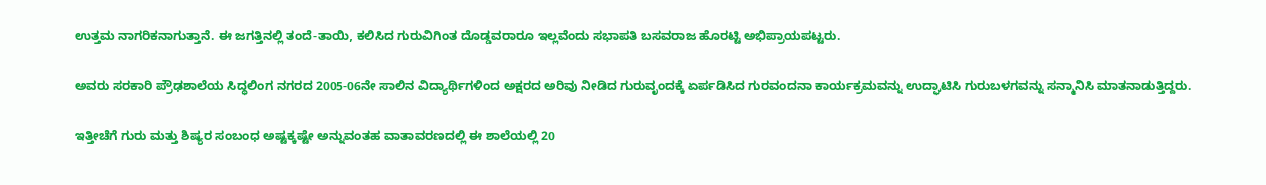ಉತ್ತಮ ನಾಗರಿಕನಾಗುತ್ತಾನೆ. ಈ ಜಗತ್ತಿನಲ್ಲಿ ತಂದೆ-ತಾಯಿ, ಕಲಿಸಿದ ಗುರುವಿಗಿಂತ ದೊಡ್ಡವರಾರೂ ಇಲ್ಲವೆಂದು ಸಭಾಪತಿ ಬಸವರಾಜ ಹೊರಟ್ಟಿ ಅಭಿಪ್ರಾಯಪಟ್ಟರು.

ಅವರು ಸರಕಾರಿ ಪ್ರೌಢಶಾಲೆಯ ಸಿದ್ಧಲಿಂಗ ನಗರದ 2005-06ನೇ ಸಾಲಿನ ವಿದ್ಯಾರ್ಥಿಗಳಿಂದ ಅಕ್ಷರದ ಅರಿವು ನೀಡಿದ ಗುರುವೃಂದಕ್ಕೆ ಏರ್ಪಡಿಸಿದ ಗುರವಂದನಾ ಕಾರ್ಯಕ್ರಮವನ್ನು ಉದ್ಘಾಟಿಸಿ ಗುರುಬಳಗವನ್ನು ಸನ್ಮಾನಿಸಿ ಮಾತನಾಡುತ್ತಿದ್ದರು.

ಇತ್ತೀಚೆಗೆ ಗುರು ಮತ್ತು ಶಿಷ್ಯರ ಸಂಬಂಧ ಅಷ್ಟಕ್ಕಷ್ಟೇ ಅನ್ನುವಂತಹ ವಾತಾವರಣದಲ್ಲಿ ಈ ಶಾಲೆಯಲ್ಲಿ 20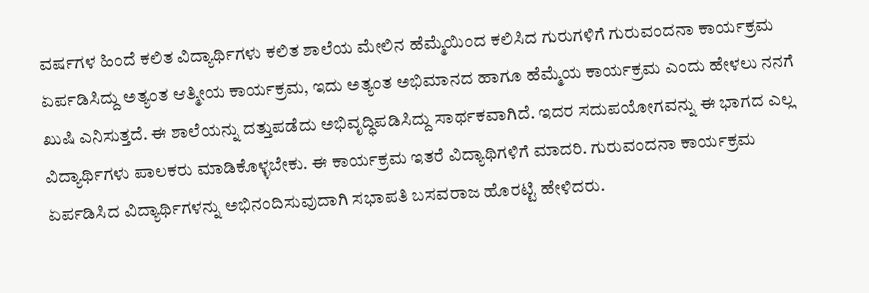ವರ್ಷಗಳ ಹಿಂದೆ ಕಲಿತ ವಿದ್ಯಾರ್ಥಿಗಳು ಕಲಿತ ಶಾಲೆಯ ಮೇಲಿನ ಹೆಮ್ಮೆಯಿಂದ ಕಲಿಸಿದ ಗುರುಗಳಿಗೆ ಗುರುವಂದನಾ ಕಾರ್ಯಕ್ರಮ ಏರ್ಪಡಿಸಿದ್ದು ಅತ್ಯಂತ ಆತ್ಮೀಯ ಕಾರ್ಯಕ್ರಮ, ಇದು ಅತ್ಯಂತ ಅಭಿಮಾನದ ಹಾಗೂ ಹೆಮ್ಮೆಯ ಕಾರ್ಯಕ್ರಮ ಎಂದು ಹೇಳಲು ನನಗೆ ಖುಷಿ ಎನಿಸುತ್ತದೆ. ಈ ಶಾಲೆಯನ್ನು ದತ್ತುಪಡೆದು ಅಭಿವೃದ್ಧಿಪಡಿಸಿದ್ದು ಸಾರ್ಥಕವಾಗಿದೆ. ಇದರ ಸದುಪಯೋಗವನ್ನು ಈ ಭಾಗದ ಎಲ್ಲ ವಿದ್ಯಾರ್ಥಿಗಳು ಪಾಲಕರು ಮಾಡಿಕೊಳ್ಳಬೇಕು. ಈ ಕಾರ್ಯಕ್ರಮ ಇತರೆ ವಿದ್ಯಾಥಿಗಳಿಗೆ ಮಾದರಿ. ಗುರುವಂದನಾ ಕಾರ್ಯಕ್ರಮ ಏರ್ಪಡಿಸಿದ ವಿದ್ಯಾರ್ಥಿಗಳನ್ನು ಅಭಿನಂದಿಸುವುದಾಗಿ ಸಭಾಪತಿ ಬಸವರಾಜ ಹೊರಟ್ಟಿ ಹೇಳಿದರು.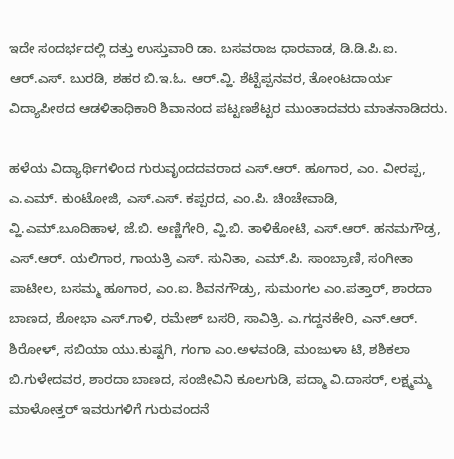ಇದೇ ಸಂದರ್ಭದಲ್ಲಿ ದತ್ತು ಉಸ್ತುವಾರಿ ಡಾ. ಬಸವರಾಜ ಧಾರವಾಡ, ಡಿ.ಡಿ.ಪಿ.ಐ. ಆರ್.ಎಸ್. ಬುರಡಿ, ಶಹರ ಬಿ.ಇ.ಓ. ಆರ್.ವ್ಹಿ. ಶೆಟ್ಟೆಪ್ಪನವರ, ತೋಂಟದಾರ್ಯ ವಿದ್ಯಾಪೀಠದ ಆಡಳಿತಾಧಿಕಾರಿ ಶಿವಾನಂದ ಪಟ್ಟಣಶೆಟ್ಟರ ಮುಂತಾದವರು ಮಾತನಾಡಿದರು.

ಹಳೆಯ ವಿದ್ಯಾರ್ಥಿಗಳಿಂದ ಗುರುವೃಂದದವರಾದ ಎಸ್.ಆರ್. ಹೂಗಾರ, ಎಂ. ವೀರಪ್ಪ, ಎ.ಎಮ್. ಕುಂಟೋಜಿ, ಎಸ್.ಎಸ್. ಕಪ್ಪರದ, ಎಂ.ಪಿ. ಚಿಂಚೇವಾಡಿ, ವ್ಹಿ.ಎಮ್.ಬೂದಿಹಾಳ, ಜೆ.ಬಿ. ಅಣ್ಣಿಗೇರಿ, ವ್ಹಿ.ಬಿ. ತಾಳಿಕೋಟಿ, ಎಸ್.ಆರ್. ಹನಮಗೌಡ್ರ, ಎಸ್.ಆರ್. ಯಲಿಗಾರ, ಗಾಯತ್ರಿ ಎಸ್. ಸುನಿತಾ, ಎಮ್.ಪಿ. ಸಾಂಬ್ರಾಣಿ, ಸಂಗೀತಾ ಪಾಟೀಲ, ಬಸಮ್ಮ ಹೂಗಾರ, ಎಂ.ಐ. ಶಿವನಗೌಡ್ರು, ಸುಮಂಗಲ ಎಂ.ಪತ್ತಾರ್, ಶಾರದಾ ಬಾಣದ, ಶೋಭಾ ಎಸ್.ಗಾಳಿ, ರಮೇಶ್ ಬಸರಿ, ಸಾವಿತ್ರಿ. ಎ.ಗದ್ದನಕೇರಿ, ಎನ್.ಆರ್. ಶಿರೋಳ್, ಸಬಿಯಾ ಯು.ಕುಷ್ಟಗಿ, ಗಂಗಾ ಎಂ.ಅಳವಂಡಿ, ಮಂಜುಳಾ ಟಿ, ಶಶಿಕಲಾ ಬಿ.ಗುಳೇದವರ, ಶಾರದಾ ಬಾಣದ, ಸಂಜೀವಿನಿ ಕೂಲಗುಡಿ, ಪದ್ಮಾ ವಿ.ದಾಸರ್, ಲಕ್ಷ್ಮಮ್ಮ ಮಾಳೋತ್ತರ್ ಇವರುಗಳಿಗೆ ಗುರುವಂದನೆ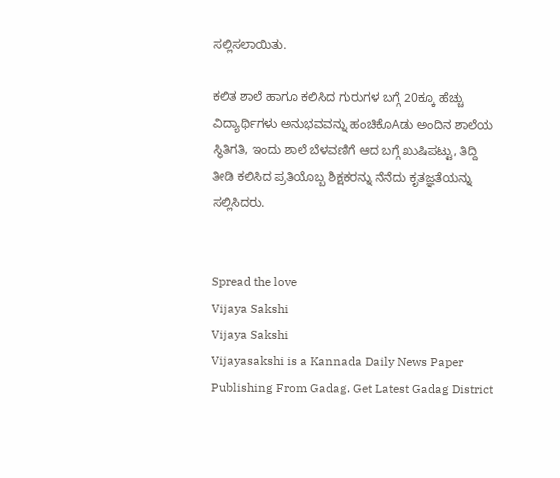ಸಲ್ಲಿಸಲಾಯಿತು.

ಕಲಿತ ಶಾಲೆ ಹಾಗೂ ಕಲಿಸಿದ ಗುರುಗಳ ಬಗ್ಗೆ 20ಕ್ಕೂ ಹೆಚ್ಚು ವಿದ್ಯಾರ್ಥಿಗಳು ಅನುಭವವನ್ನು ಹಂಚಿಕೊAಡು ಅಂದಿನ ಶಾಲೆಯ ಸ್ಥಿತಿಗತಿ, ಇಂದು ಶಾಲೆ ಬೆಳವಣಿಗೆ ಆದ ಬಗ್ಗೆ ಖುಷಿಪಟ್ಟು, ತಿದ್ದಿ ತೀಡಿ ಕಲಿಸಿದ ಪ್ರತಿಯೊಬ್ಬ ಶಿಕ್ಷಕರನ್ನು ನೆನೆದು ಕೃತಜ್ಞತೆಯನ್ನು ಸಲ್ಲಿಸಿದರು.


Spread the love
Vijaya Sakshi
Vijaya Sakshi
Vijayasakshi is a Kannada Daily News Paper Publishing From Gadag. Get Latest Gadag District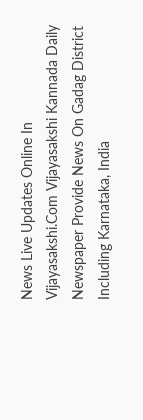News Live Updates Online In Vijayasakshi.Com Vijayasakshi Kannada Daily Newspaper Provide News On Gadag District Including Karnataka, India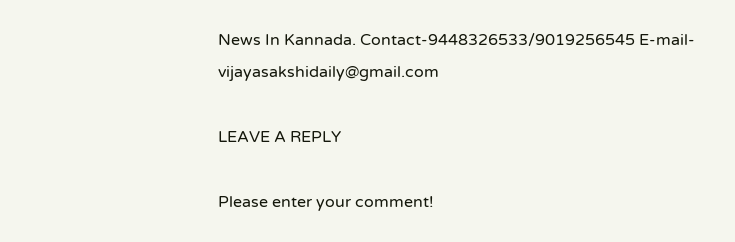News In Kannada. Contact-9448326533/9019256545 E-mail-vijayasakshidaily@gmail.com

LEAVE A REPLY

Please enter your comment!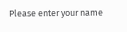Please enter your name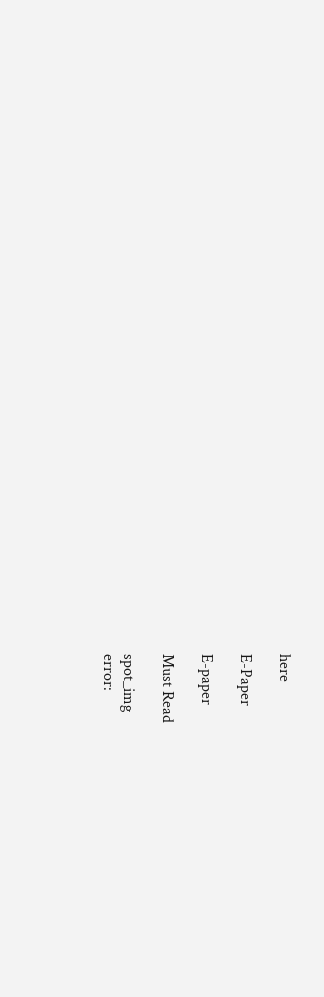here

E-Paper

E-paper

Must Read

spot_img
error: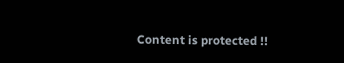Content is protected !!